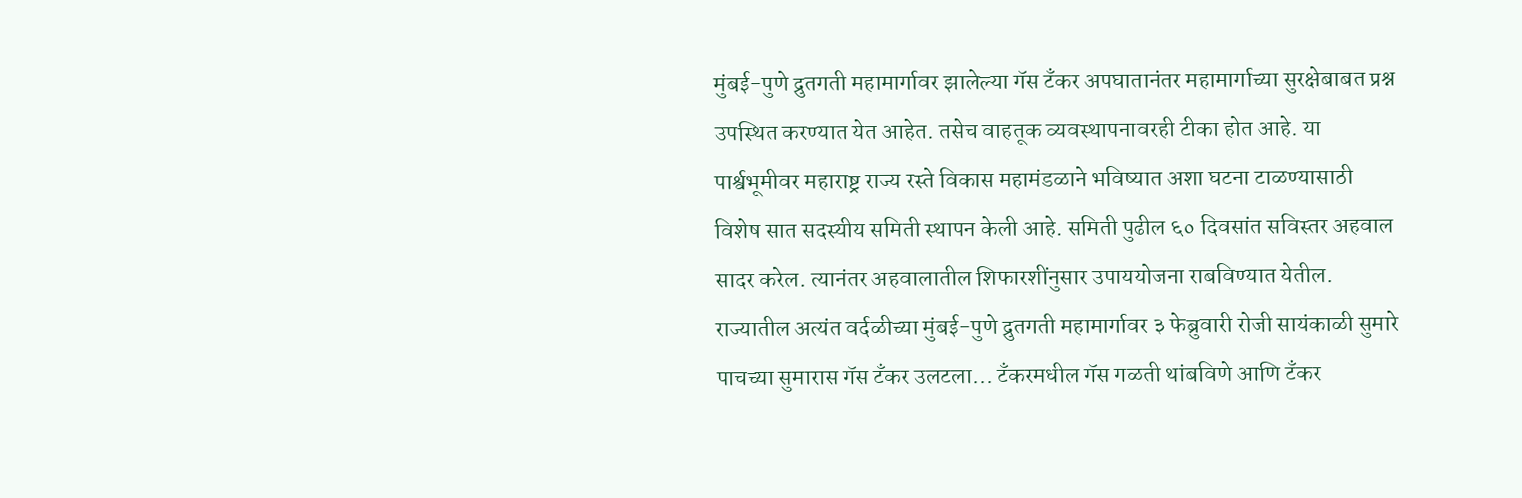मुंबई-पुणे द्रुतगती महामार्गावर झालेल्या गॅस टँकर अपघातानंतर महामार्गाच्या सुरक्षेबाबत प्रश्न उपस्थित करण्यात येत आहेत. तसेच वाहतूक व्यवस्थापनावरही टीका होत आहे. या पार्श्वभूमीवर महाराष्ट्र राज्य रस्ते विकास महामंडळाने भविष्यात अशा घटना टाळण्यासाठी विशेष सात सदस्यीय समिती स्थापन केली आहे. समिती पुढील ६० दिवसांत सविस्तर अहवाल सादर करेल. त्यानंतर अहवालातील शिफारशींनुसार उपाययोजना राबविण्यात येतील. राज्यातील अत्यंत वर्दळीच्या मुंबई-पुणे द्रुतगती महामार्गावर ३ फेब्रुवारी रोजी सायंकाळी सुमारे पाचच्या सुमारास गॅस टँकर उलटला... टँकरमधील गॅस गळती थांबविणे आणि टँकर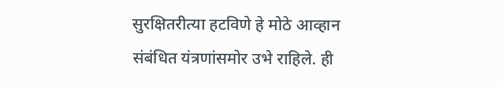सुरक्षितरीत्या हटविणे हे मोठे आव्हान संबंधित यंत्रणांसमोर उभे राहिले. ही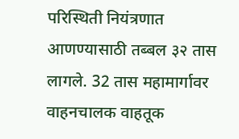परिस्थिती नियंत्रणात आणण्यासाठी तब्बल ३२ तास लागले. 32 तास महामार्गावर वाहनचालक वाहतूक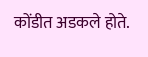कोंडीत अडकले होते.